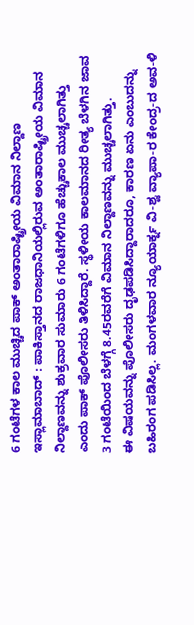6 ಗಂಟೆಗಳ ಕಾಲ ಮುಚ್ಚಿದ ಪಾಕ್ ಅಂತಾರಾಷ್ಟ್ರೀಯ ವಿಮಾನ ನಿಲ್ದಾಣ
ಇಸ್ಲಾಮಾಬಾದ್ : ಪಾಕಿಸ್ತಾನದ ರಾಜಧಾನಿಯಲ್ಲಿರುವ ಅಂತಾರಾಷ್ಟ್ರೀಯ ವಿಮಾನ ನಿಲ್ದಾಣವನ್ನು ಶುಕ್ರವಾರ ಸುಮಾರು 6 ಗಂಟೆಗಳಿಗೂ ಹೆಚ್ಚುಕಾಲ ಮುಚ್ಚಲಾಗಿತ್ತು ಎಂದು ಪಾಕ್ ಪೊಲೀಸರು ತಿಳಿಸಿದ್ದಾರೆ. ಸ್ಥಳೀಯ ಕಾಲಮಾನದ ರೀತ್ಯ ಬೆಳಗಿನ ಜಾವ 3 ಗಂಟೆಯಿಂದ ಬೆಳಗ್ಗೆ 8.45ರವರೆಗೆ ವಿಮಾನ ನಿಲ್ದಾಣವನ್ನು ಮುಚ್ಚಲಾಗಿತ್ತು.
ಈ ವಿಷಯವನ್ನು ಪೊಲೀಸರು ದೃಢಪಡಿಸಿದ್ದಾರಾದರೂ, ಕಾರಣ ಏನು ಎಂಬುದನ್ನು ಬಹಿರಂಗ ಪಡಿಸಿಲ್ಲ. ಮಂಗಳವಾರ ನ್ಯೂಯಾರ್ಕ್ನ ವಿ-ಶ್ವ ವ್ಯಾಪಾ-ರ ಕೇಂದ್ರ-ದ ಅವ-ಳಿ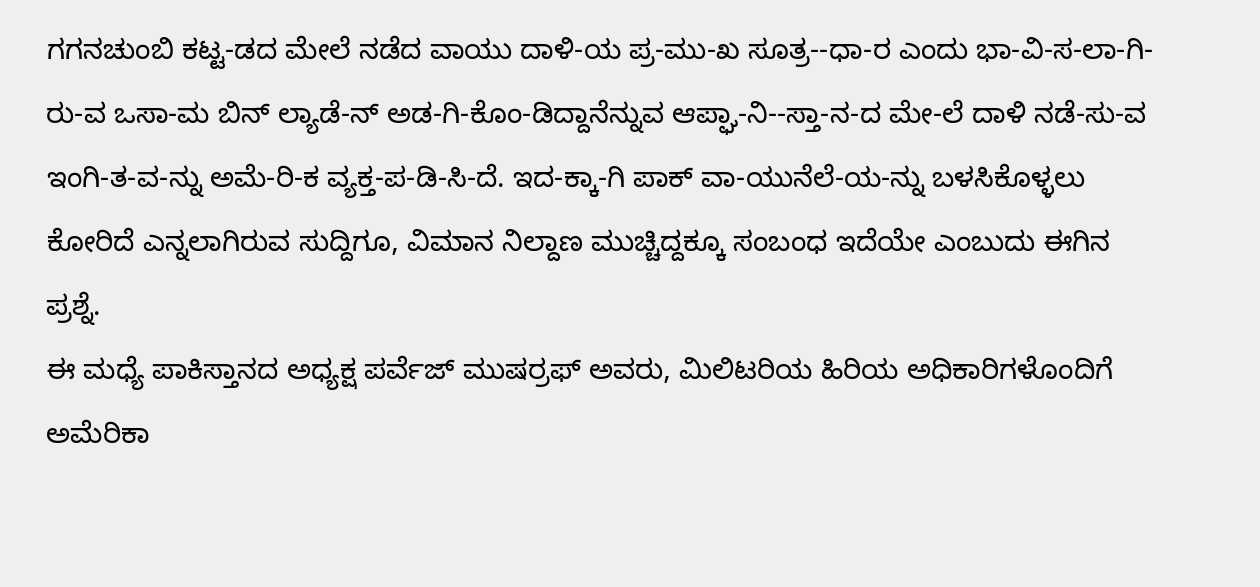ಗಗನಚುಂಬಿ ಕಟ್ಟ-ಡದ ಮೇಲೆ ನಡೆದ ವಾಯು ದಾಳಿ-ಯ ಪ್ರ-ಮು-ಖ ಸೂತ್ರ--ಧಾ-ರ ಎಂದು ಭಾ-ವಿ-ಸ-ಲಾ-ಗಿ-ರು-ವ ಒಸಾ-ಮ ಬಿನ್ ಲ್ಯಾಡೆ-ನ್ ಅಡ-ಗಿ-ಕೊಂ-ಡಿದ್ದಾನೆನ್ನುವ ಆಪ್ಘಾ-ನಿ--ಸ್ತಾ-ನ-ದ ಮೇ-ಲೆ ದಾಳಿ ನಡೆ-ಸು-ವ ಇಂಗಿ-ತ-ವ-ನ್ನು ಅಮೆ-ರಿ-ಕ ವ್ಯಕ್ತ-ಪ-ಡಿ-ಸಿ-ದೆ. ಇದ-ಕ್ಕಾ-ಗಿ ಪಾಕ್ ವಾ-ಯುನೆಲೆ-ಯ-ನ್ನು ಬಳಸಿಕೊಳ್ಳಲು ಕೋರಿದೆ ಎನ್ನಲಾಗಿರುವ ಸುದ್ದಿಗೂ, ವಿಮಾನ ನಿಲ್ದಾಣ ಮುಚ್ಚಿದ್ದಕ್ಕೂ ಸಂಬಂಧ ಇದೆಯೇ ಎಂಬುದು ಈಗಿನ ಪ್ರಶ್ನೆ.
ಈ ಮಧ್ಯೆ ಪಾಕಿಸ್ತಾನದ ಅಧ್ಯಕ್ಷ ಪರ್ವೆಜ್ ಮುಷರ್ರಫ್ ಅವರು, ಮಿಲಿಟರಿಯ ಹಿರಿಯ ಅಧಿಕಾರಿಗಳೊಂದಿಗೆ ಅಮೆರಿಕಾ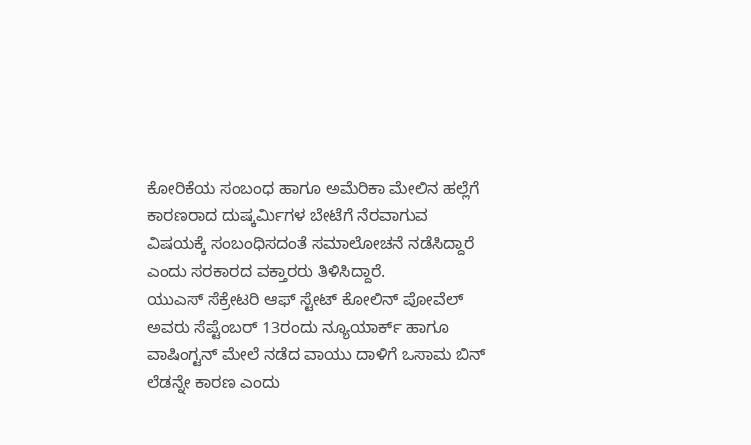ಕೋರಿಕೆಯ ಸಂಬಂಧ ಹಾಗೂ ಅಮೆರಿಕಾ ಮೇಲಿನ ಹಲ್ಲೆಗೆ ಕಾರಣರಾದ ದುಷ್ಕರ್ಮಿಗಳ ಬೇಟೆಗೆ ನೆರವಾಗುವ ವಿಷಯಕ್ಕೆ ಸಂಬಂಧಿಸದಂತೆ ಸಮಾಲೋಚನೆ ನಡೆಸಿದ್ದಾರೆ ಎಂದು ಸರಕಾರದ ವಕ್ತಾರರು ತಿಳಿಸಿದ್ದಾರೆ.
ಯುಎಸ್ ಸೆಕ್ರೇಟರಿ ಆಫ್ ಸ್ಟೇಟ್ ಕೋಲಿನ್ ಪೋವೆಲ್ ಅವರು ಸೆಪ್ಟೆಂಬರ್ 13ರಂದು ನ್ಯೂಯಾರ್ಕ್ ಹಾಗೂ ವಾಷಿಂಗ್ಟನ್ ಮೇಲೆ ನಡೆದ ವಾಯು ದಾಳಿಗೆ ಒಸಾಮ ಬಿನ್ ಲೆಡನ್ನೇ ಕಾರಣ ಎಂದು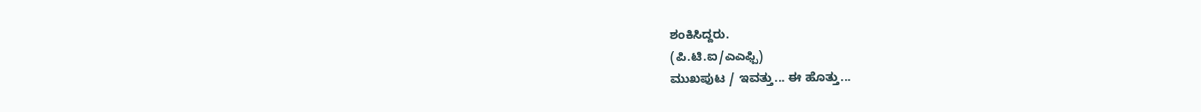ಶಂಕಿಸಿದ್ದರು.
(ಪಿ.ಟಿ.ಐ/ಎಎಫ್ಪಿ)
ಮುಖಪುಟ / ಇವತ್ತು... ಈ ಹೊತ್ತು...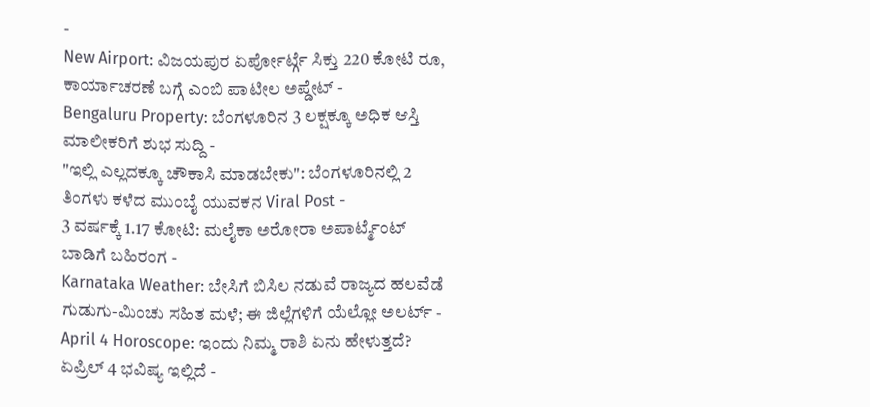-
New Airport: ವಿಜಯಪುರ ಏರ್ಪೋರ್ಟ್ಗೆ ಸಿಕ್ತು 220 ಕೋಟಿ ರೂ, ಕಾರ್ಯಾಚರಣೆ ಬಗ್ಗೆ ಎಂಬಿ ಪಾಟೀಲ ಅಪ್ಡೇಟ್ -
Bengaluru Property: ಬೆಂಗಳೂರಿನ 3 ಲಕ್ಷಕ್ಕೂ ಅಧಿಕ ಆಸ್ತಿ ಮಾಲೀಕರಿಗೆ ಶುಭ ಸುದ್ದಿ -
"ಇಲ್ಲಿ ಎಲ್ಲದಕ್ಕೂ ಚೌಕಾಸಿ ಮಾಡಬೇಕು": ಬೆಂಗಳೂರಿನಲ್ಲಿ 2 ತಿಂಗಳು ಕಳೆದ ಮುಂಬೈ ಯುವಕನ Viral Post -
3 ವರ್ಷಕ್ಕೆ 1.17 ಕೋಟಿ: ಮಲೈಕಾ ಅರೋರಾ ಅಪಾರ್ಟ್ಮೆಂಟ್ ಬಾಡಿಗೆ ಬಹಿರಂಗ -
Karnataka Weather: ಬೇಸಿಗೆ ಬಿಸಿಲ ನಡುವೆ ರಾಜ್ಯದ ಹಲವೆಡೆ ಗುಡುಗು-ಮಿಂಚು ಸಹಿತ ಮಳೆ; ಈ ಜಿಲ್ಲೆಗಳಿಗೆ ಯೆಲ್ಲೋ ಅಲರ್ಟ್ -
April 4 Horoscope: ಇಂದು ನಿಮ್ಮ ರಾಶಿ ಏನು ಹೇಳುತ್ತದೆ? ಏಪ್ರಿಲ್ 4 ಭವಿಷ್ಯ ಇಲ್ಲಿದೆ -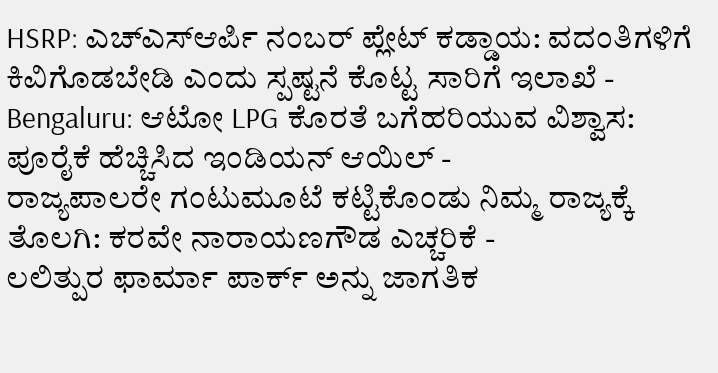HSRP: ಎಚ್ಎಸ್ಆರ್ಪಿ ನಂಬರ್ ಪ್ಲೇಟ್ ಕಡ್ಡಾಯ: ವದಂತಿಗಳಿಗೆ ಕಿವಿಗೊಡಬೇಡಿ ಎಂದು ಸ್ಪಷ್ಟನೆ ಕೊಟ್ಟ ಸಾರಿಗೆ ಇಲಾಖೆ -
Bengaluru: ಆಟೋ LPG ಕೊರತೆ ಬಗೆಹರಿಯುವ ವಿಶ್ವಾಸ: ಪೂರೈಕೆ ಹೆಚ್ಚಿಸಿದ ಇಂಡಿಯನ್ ಆಯಿಲ್ -
ರಾಜ್ಯಪಾಲರೇ ಗಂಟುಮೂಟೆ ಕಟ್ಟಿಕೊಂಡು ನಿಮ್ಮ ರಾಜ್ಯಕ್ಕೆ ತೊಲಗಿ: ಕರವೇ ನಾರಾಯಣಗೌಡ ಎಚ್ಚರಿಕೆ -
ಲಲಿತ್ಪುರ ಫಾರ್ಮಾ ಪಾರ್ಕ್ ಅನ್ನು ಜಾಗತಿಕ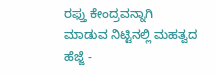ರಫ್ತು ಕೇಂದ್ರವನ್ನಾಗಿ ಮಾಡುವ ನಿಟ್ಟಿನಲ್ಲಿ ಮಹತ್ವದ ಹೆಜ್ಜೆ -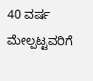40 ವರ್ಷ ಮೇಲ್ಪಟ್ಟವರಿಗೆ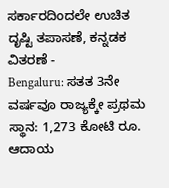ಸರ್ಕಾರದಿಂದಲೇ ಉಚಿತ ದೃಷ್ಟಿ ತಪಾಸಣೆ, ಕನ್ನಡಕ ವಿತರಣೆ -
Bengaluru: ಸತತ 3ನೇ ವರ್ಷವೂ ರಾಜ್ಯಕ್ಕೇ ಪ್ರಥಮ ಸ್ಥಾನ: 1,273 ಕೋಟಿ ರೂ. ಆದಾಯ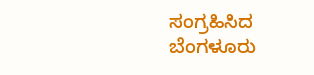ಸಂಗ್ರಹಿಸಿದ ಬೆಂಗಳೂರು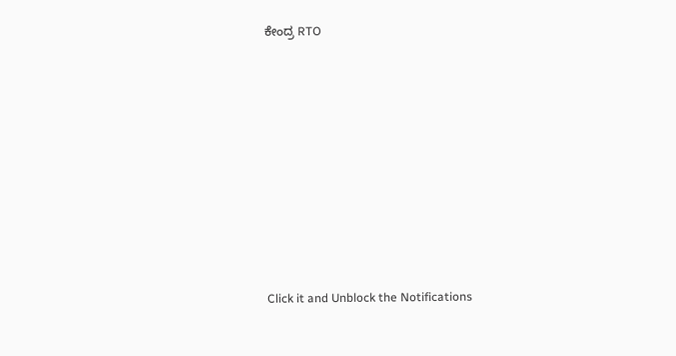ಕೇಂದ್ರ RTO












Click it and Unblock the Notifications